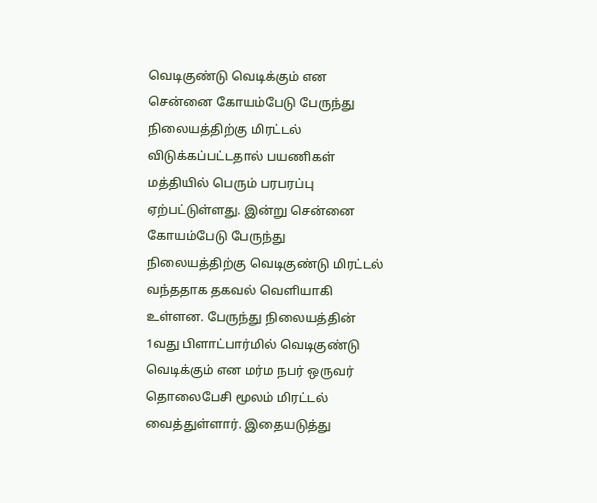வெடிகுண்டு வெடிக்கும் என சென்னை கோயம்பேடு பேருந்து நிலையத்திற்கு மிரட்டல் விடுக்கப்பட்டதால் பயணிகள் மத்தியில் பெரும் பரபரப்பு ஏற்பட்டுள்ளது. இன்று சென்னை கோயம்பேடு பேருந்து நிலையத்திற்கு வெடிகுண்டு மிரட்டல் வந்ததாக தகவல் வெளியாகி உள்ளன. பேருந்து நிலையத்தின் 1வது பிளாட்பார்மில் வெடிகுண்டு வெடிக்கும் என மர்ம நபர் ஒருவர் தொலைபேசி மூலம் மிரட்டல் வைத்துள்ளார். இதையடுத்து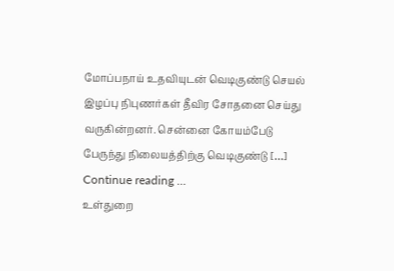மோப்பநாய் உதவியுடன் வெடிகுண்டு செயல் இழப்பு நிபுணர்கள் தீவிர சோதனை செய்து வருகின்றனர். சென்னை கோயம்பேடு பேருந்து நிலையத்திற்கு வெடிகுண்டு […]
Continue reading …
உள்துறை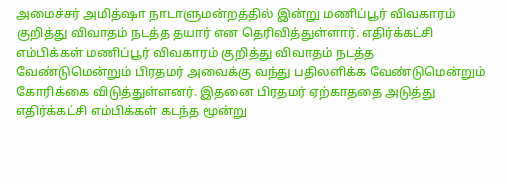அமைச்சர் அமித்ஷா நாடாளுமன்றத்தில் இன்று மணிப்பூர் விவகாரம் குறித்து விவாதம் நடத்த தயார் என தெரிவித்துள்ளார். எதிர்க்கட்சி எம்பிக்கள் மணிப்பூர் விவகாரம் குறித்து விவாதம் நடத்த வேண்டுமென்றும் பிரதமர் அவைக்கு வந்து பதிலளிக்க வேண்டுமென்றும் கோரிக்கை விடுத்துள்ளனர். இதனை பிரதமர் ஏற்காததை அடுத்து எதிர்க்கட்சி எம்பிக்கள் கடந்த மூன்று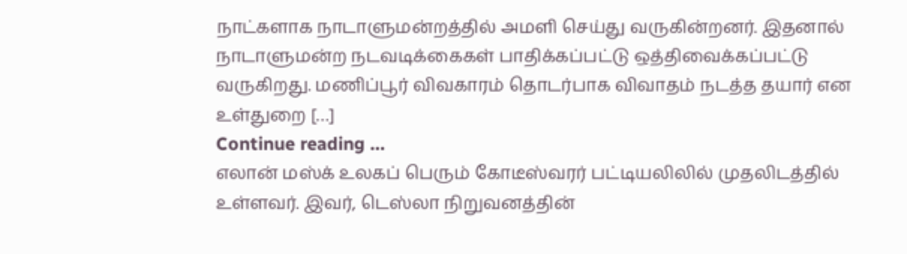நாட்களாக நாடாளுமன்றத்தில் அமளி செய்து வருகின்றனர். இதனால் நாடாளுமன்ற நடவடிக்கைகள் பாதிக்கப்பட்டு ஒத்திவைக்கப்பட்டு வருகிறது. மணிப்பூர் விவகாரம் தொடர்பாக விவாதம் நடத்த தயார் என உள்துறை […]
Continue reading …
எலான் மஸ்க் உலகப் பெரும் கோடீஸ்வரர் பட்டியலிலில் முதலிடத்தில் உள்ளவர். இவர், டெஸ்லா நிறுவனத்தின்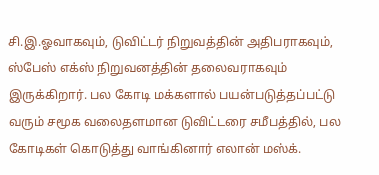சி.இ.ஓவாகவும், டுவிட்டர் நிறுவத்தின் அதிபராகவும், ஸ்பேஸ் எக்ஸ் நிறுவனத்தின் தலைவராகவும் இருக்கிறார். பல கோடி மக்களால் பயன்படுத்தப்பட்டு வரும் சமூக வலைதளமான டுவிட்டரை சமீபத்தில், பல கோடிகள் கொடுத்து வாங்கினார் எலான் மஸ்க்.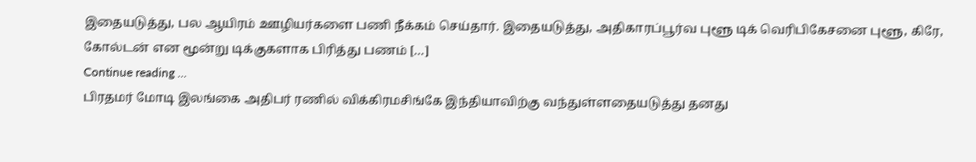இதையடுத்து, பல ஆயிரம் ஊழியர்களை பணி நீக்கம் செய்தார். இதையடுத்து, அதிகாரப்பூர்வ புளூ டிக் வெரிபிகேசனை புளூ, கிரே, கோல்டன் என மூன்று டிக்குகளாக பிரித்து பணம் […]
Continue reading …
பிரதமர் மோடி இலங்கை அதிபர் ரணில் விக்கிரமசிங்கே இந்தியாவிற்கு வந்துள்ளதையடுத்து தனது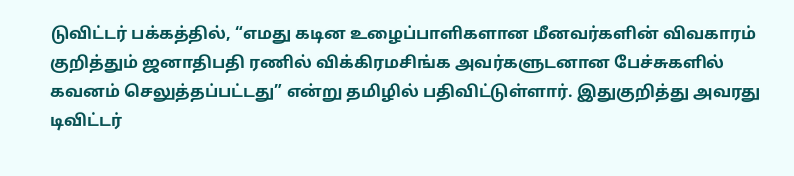டுவிட்டர் பக்கத்தில், “எமது கடின உழைப்பாளிகளான மீனவர்களின் விவகாரம் குறித்தும் ஜனாதிபதி ரணில் விக்கிரமசிங்க அவர்களுடனான பேச்சுகளில் கவனம் செலுத்தப்பட்டது” என்று தமிழில் பதிவிட்டுள்ளார். இதுகுறித்து அவரது டிவிட்டர்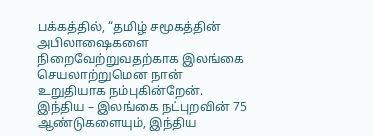பக்கத்தில், “தமிழ் சமூகத்தின் அபிலாஷைகளை நிறைவேற்றுவதற்காக இலங்கை செயலாற்றுமென நான் உறுதியாக நம்புகின்றேன். இந்திய – இலங்கை நட்புறவின் 75 ஆண்டுகளையும், இந்திய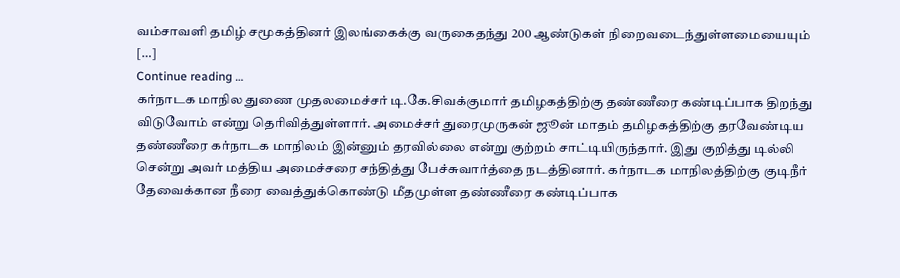வம்சாவளி தமிழ் சமூகத்தினர் இலங்கைக்கு வருகைதந்து 200 ஆண்டுகள் நிறைவடைந்துள்ளமையையும் […]
Continue reading …
கர்நாடக மாநில துணை முதலமைச்சர் டி.கே.சிவக்குமார் தமிழகத்திற்கு தண்ணீரை கண்டிப்பாக திறந்து விடுவோம் என்று தெரிவித்துள்ளார். அமைச்சர் துரைமுருகன் ஜூன் மாதம் தமிழகத்திற்கு தரவேண்டிய தண்ணீரை கர்நாடக மாநிலம் இன்னும் தரவில்லை என்று குற்றம் சாட்டியிருந்தார். இது குறித்து டில்லி சென்று அவர் மத்திய அமைச்சரை சந்தித்து பேச்சுவார்த்தை நடத்தினார். கர்நாடக மாநிலத்திற்கு குடிநீர் தேவைக்கான நீரை வைத்துக்கொண்டு மீதமுள்ள தண்ணீரை கண்டிப்பாக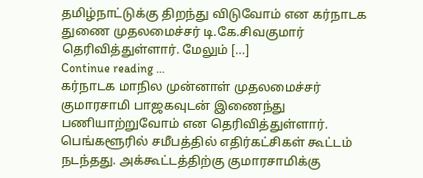தமிழ்நாட்டுக்கு திறந்து விடுவோம் என கர்நாடக துணை முதலமைச்சர் டி.கே.சிவகுமார் தெரிவித்துள்ளார். மேலும் […]
Continue reading …
கர்நாடக மாநில முன்னாள் முதலமைச்சர் குமாரசாமி பாஜகவுடன் இணைந்து பணியாற்றுவோம் என தெரிவித்துள்ளார். பெங்களூரில் சமீபத்தில் எதிர்கட்சிகள் கூட்டம் நடந்தது. அக்கூட்டத்திற்கு குமாரசாமிக்கு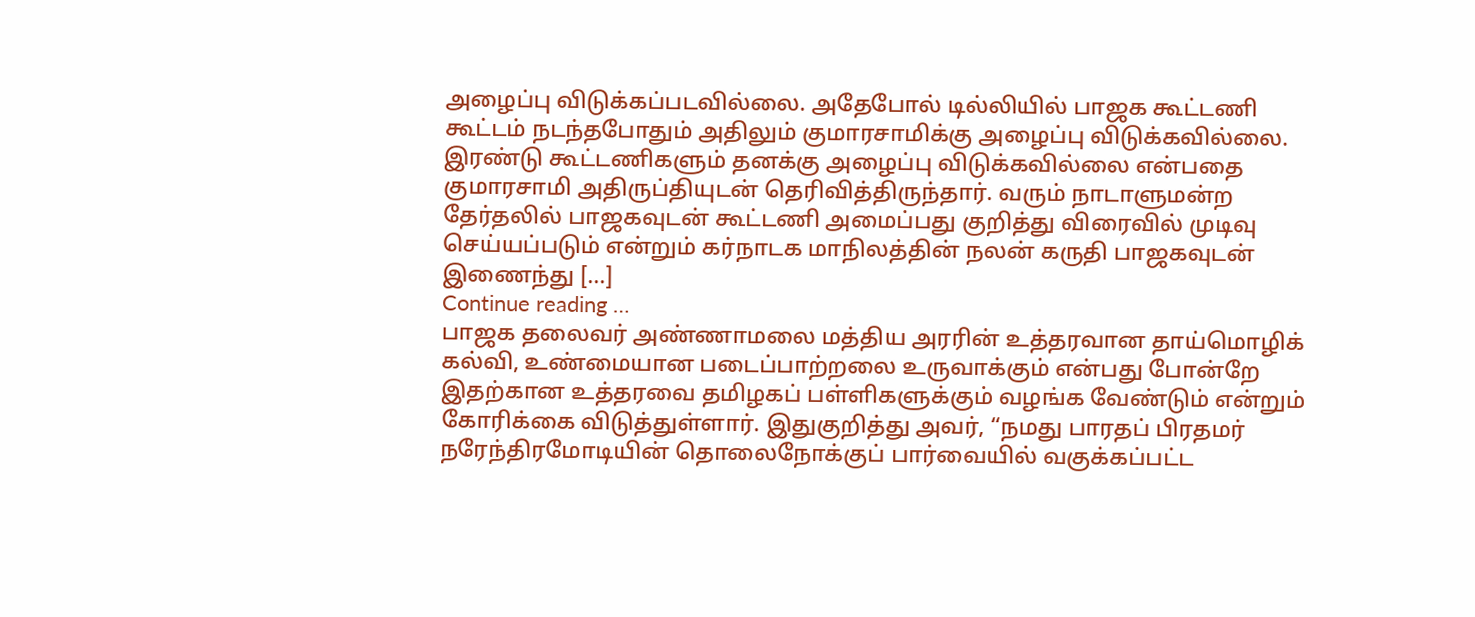அழைப்பு விடுக்கப்படவில்லை. அதேபோல் டில்லியில் பாஜக கூட்டணி கூட்டம் நடந்தபோதும் அதிலும் குமாரசாமிக்கு அழைப்பு விடுக்கவில்லை. இரண்டு கூட்டணிகளும் தனக்கு அழைப்பு விடுக்கவில்லை என்பதை குமாரசாமி அதிருப்தியுடன் தெரிவித்திருந்தார். வரும் நாடாளுமன்ற தேர்தலில் பாஜகவுடன் கூட்டணி அமைப்பது குறித்து விரைவில் முடிவு செய்யப்படும் என்றும் கர்நாடக மாநிலத்தின் நலன் கருதி பாஜகவுடன் இணைந்து […]
Continue reading …
பாஜக தலைவர் அண்ணாமலை மத்திய அரரின் உத்தரவான தாய்மொழிக் கல்வி, உண்மையான படைப்பாற்றலை உருவாக்கும் என்பது போன்றே இதற்கான உத்தரவை தமிழகப் பள்ளிகளுக்கும் வழங்க வேண்டும் என்றும் கோரிக்கை விடுத்துள்ளார். இதுகுறித்து அவர், “நமது பாரதப் பிரதமர் நரேந்திரமோடியின் தொலைநோக்குப் பார்வையில் வகுக்கப்பட்ட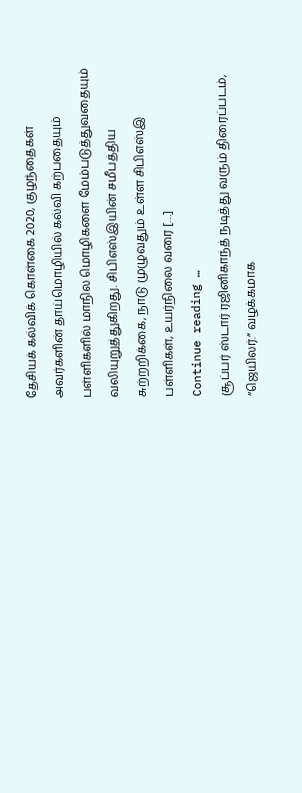தேசியக் கல்விக் கொள்கை 2020, குழந்தைகள் அவர்களின் தாய்மொழியில் கல்வி கற்பதையும் பள்ளிகளில் மாநில மொழிகளை மேம்படுத்துவதையும் வலியுறுத்துகிறது. சிபிஎஸ்இயின் சமீபத்திய சுற்றறிக்கை, நாடு முழுவதும் உள்ள சிபிஎஸ்இ பள்ளிகள், உயர்நிலை வரை […]
Continue reading …
சூப்பர் ஸ்டார் ரஜினிகாந்த் நடித்து வரும் திரைப்படம், “ஜெயிலர்.” வழக்கமாக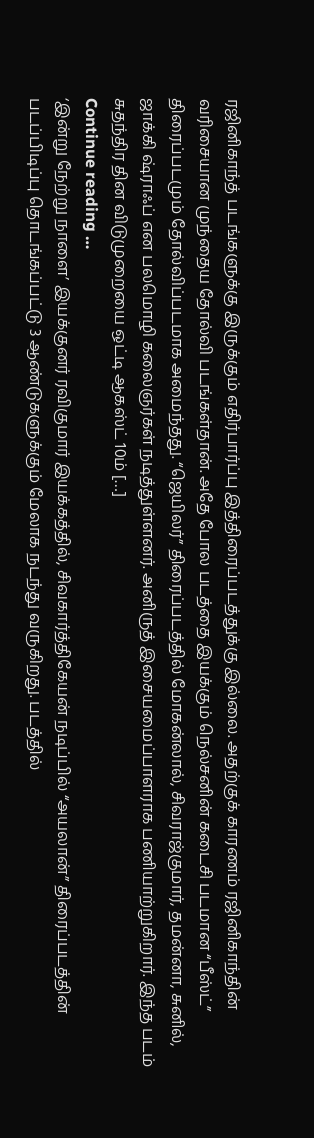ரஜினிகாந்த் படங்களுக்கு இருக்கும் எதிர்பார்ப்பு இத்திரைப்படத்துக்கு இல்லை. அதற்குக் காரணம் ரஜினிகாந்தின் வரிசையான முந்தைய தோல்வி படங்கள்தான். அதே போல படத்தை இயக்கும் நெல்சனின் கடைசி படமான “பீஸ்ட்” திரைப்படமும் தோல்விப்படமாக அமைந்தது. “ஜெயிலர்” திரைப்படத்தில் மோகன்லால், சிவராஜ்குமார், தமன்னா, சுனில், ஜாக்கி ஷ்ராஃப் என பலமொழி கலைஞர்கள் நடித்துள்ளனர். அனிருத் இசையமைப்பாளராக பணியாற்றுகிறார். இந்த படம் சுதந்திர தின விடுமுறையை ஒட்டி ஆகஸ்ட் 10ம் […]
Continue reading …
‘இன்று நேற்று நாளை’ இயக்குனர் ரவிகுமார் இயக்கத்தில், சிவகார்த்திகேயன் நடிப்பில் “அயலான்” திரைப்படத்தின் படப்பிடிப்பு தொடங்கப்பட்டு 3 ஆண்டுகளுக்கும் மேலாக நடந்து வருகிறது. படத்தில்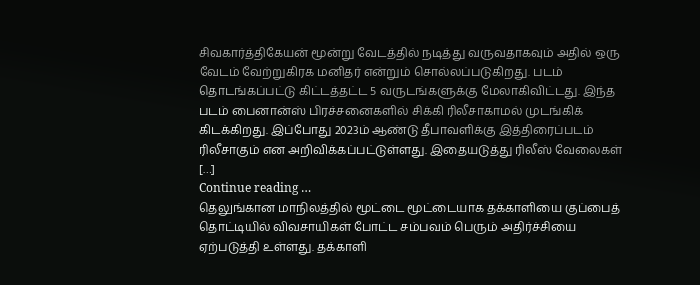சிவகார்த்திகேயன் மூன்று வேடத்தில் நடித்து வருவதாகவும் அதில் ஒரு வேடம் வேற்றுகிரக மனிதர் என்றும் சொல்லப்படுகிறது. படம் தொடங்கப்பட்டு கிட்டத்தட்ட 5 வருடங்களுக்கு மேலாகிவிட்டது. இந்த படம் பைனான்ஸ் பிரச்சனைகளில் சிக்கி ரிலீசாகாமல் முடங்கிக் கிடக்கிறது. இப்போது 2023ம் ஆண்டு தீபாவளிக்கு இத்திரைப்படம் ரிலீசாகும் என அறிவிக்கப்பட்டுள்ளது. இதையடுத்து ரிலீஸ் வேலைகள் […]
Continue reading …
தெலுங்கான மாநிலத்தில் மூட்டை மூட்டையாக தக்காளியை குப்பைத் தொட்டியில் விவசாயிகள் போட்ட சம்பவம் பெரும் அதிர்ச்சியை ஏற்படுத்தி உள்ளது. தக்காளி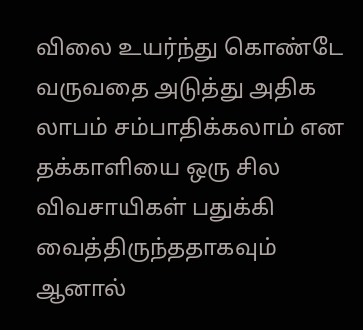விலை உயர்ந்து கொண்டே வருவதை அடுத்து அதிக லாபம் சம்பாதிக்கலாம் என தக்காளியை ஒரு சில விவசாயிகள் பதுக்கி வைத்திருந்ததாகவும் ஆனால்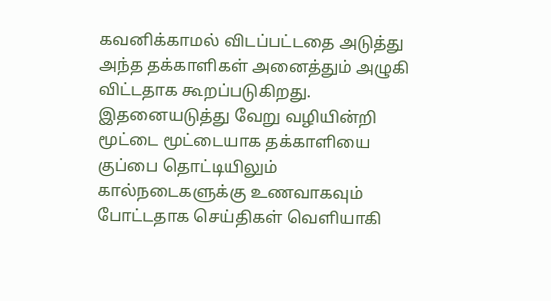கவனிக்காமல் விடப்பட்டதை அடுத்து அந்த தக்காளிகள் அனைத்தும் அழுகி விட்டதாக கூறப்படுகிறது. இதனையடுத்து வேறு வழியின்றி மூட்டை மூட்டையாக தக்காளியை குப்பை தொட்டியிலும் கால்நடைகளுக்கு உணவாகவும் போட்டதாக செய்திகள் வெளியாகி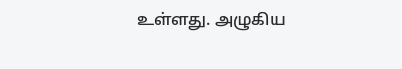உள்ளது. அழுகிய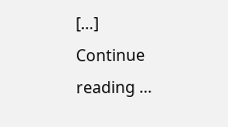[…]
Continue reading …